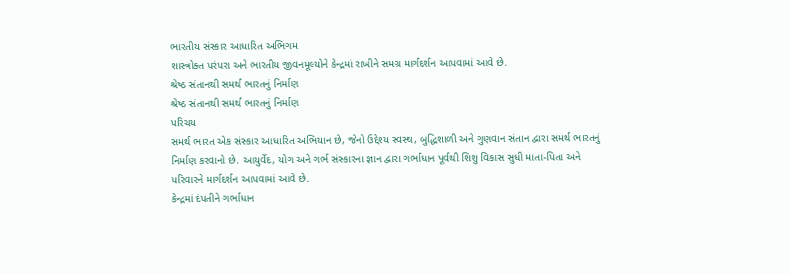ભારતીય સંસ્કાર આધારિત અભિગમ
શાસ્ત્રોક્ત પરંપરા અને ભારતીય જીવનમૂલ્યોને કેન્દ્રમાં રાખીને સમગ્ર માર્ગદર્શન આપવામાં આવે છે.
શ્રેષ્ઠ સંતાનથી સમર્થ ભારતનું નિર્માણ
શ્રેષ્ઠ સંતાનથી સમર્થ ભારતનું નિર્માણ
પરિચય
સમર્થ ભારત એક સંસ્કાર આધારિત અભિયાન છે, જેનો ઉદ્દેશ્ય સ્વસ્થ, બુદ્ધિશાળી અને ગુણવાન સંતાન દ્વારા સમર્થ ભારતનું નિર્માણ કરવાનો છે. આયુર્વેદ, યોગ અને ગર્ભ સંસ્કારના જ્ઞાન દ્વારા ગર્ભાધાન પૂર્વથી શિશુ વિકાસ સુધી માતા-પિતા અને પરિવારને માર્ગદર્શન આપવામાં આવે છે.
કેન્દ્રમાં દંપતીને ગર્ભાધાન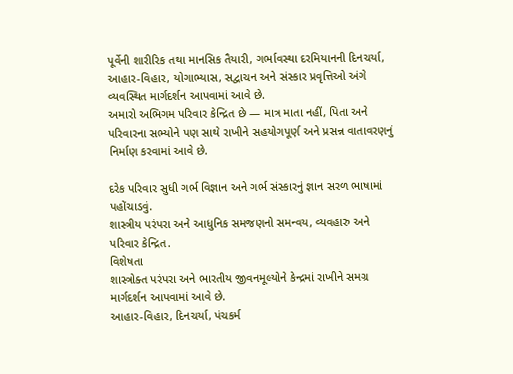પૂર્વેની શારીરિક તથા માનસિક તૈયારી, ગર્ભાવસ્થા દરમિયાનની દિનચર્યા, આહાર-વિહાર, યોગાભ્યાસ, સદ્વાચન અને સંસ્કાર પ્રવૃત્તિઓ અંગે વ્યવસ્થિત માર્ગદર્શન આપવામાં આવે છે.
અમારો અભિગમ પરિવાર કેન્દ્રિત છે — માત્ર માતા નહીં, પિતા અને પરિવારના સભ્યોને પણ સાથે રાખીને સહયોગપૂર્ણ અને પ્રસન્ન વાતાવરણનું નિર્માણ કરવામાં આવે છે.

દરેક પરિવાર સુધી ગર્ભ વિજ્ઞાન અને ગર્ભ સંસ્કારનું જ્ઞાન સરળ ભાષામાં પહોંચાડવું.
શાસ્ત્રીય પરંપરા અને આધુનિક સમજણનો સમન્વય, વ્યવહારુ અને પરિવાર કેન્દ્રિત.
વિશેષતા
શાસ્ત્રોક્ત પરંપરા અને ભારતીય જીવનમૂલ્યોને કેન્દ્રમાં રાખીને સમગ્ર માર્ગદર્શન આપવામાં આવે છે.
આહાર-વિહાર, દિનચર્યા, પંચકર્મ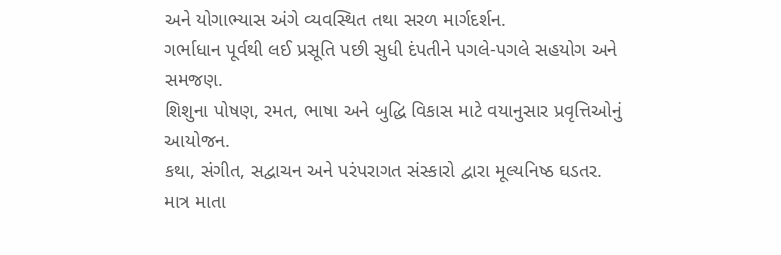અને યોગાભ્યાસ અંગે વ્યવસ્થિત તથા સરળ માર્ગદર્શન.
ગર્ભાધાન પૂર્વથી લઈ પ્રસૂતિ પછી સુધી દંપતીને પગલે-પગલે સહયોગ અને સમજણ.
શિશુના પોષણ, રમત, ભાષા અને બુદ્ધિ વિકાસ માટે વયાનુસાર પ્રવૃત્તિઓનું આયોજન.
કથા, સંગીત, સદ્વાચન અને પરંપરાગત સંસ્કારો દ્વારા મૂલ્યનિષ્ઠ ઘડતર.
માત્ર માતા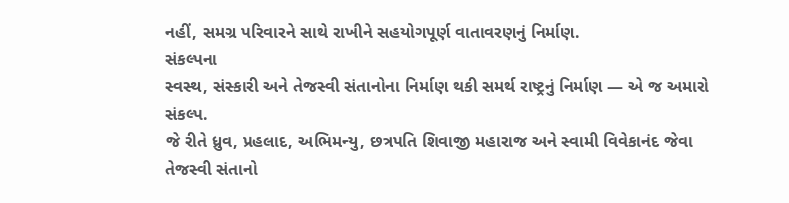નહીં, સમગ્ર પરિવારને સાથે રાખીને સહયોગપૂર્ણ વાતાવરણનું નિર્માણ.
સંકલ્પના
સ્વસ્થ, સંસ્કારી અને તેજસ્વી સંતાનોના નિર્માણ થકી સમર્થ રાષ્ટ્રનું નિર્માણ — એ જ અમારો સંકલ્પ.
જે રીતે ધ્રુવ, પ્રહલાદ, અભિમન્યુ, છત્રપતિ શિવાજી મહારાજ અને સ્વામી વિવેકાનંદ જેવા તેજસ્વી સંતાનો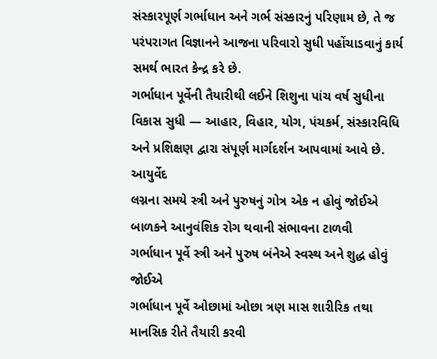સંસ્કારપૂર્ણ ગર્ભાધાન અને ગર્ભ સંસ્કારનું પરિણામ છે, તે જ પરંપરાગત વિજ્ઞાનને આજના પરિવારો સુધી પહોંચાડવાનું કાર્ય સમર્થ ભારત કેન્દ્ર કરે છે.
ગર્ભાધાન પૂર્વેની તૈયારીથી લઈને શિશુના પાંચ વર્ષ સુધીના વિકાસ સુધી — આહાર, વિહાર, યોગ, પંચકર્મ, સંસ્કારવિધિ અને પ્રશિક્ષણ દ્વારા સંપૂર્ણ માર્ગદર્શન આપવામાં આવે છે.
આયુર્વેદ
લગ્નના સમયે સ્ત્રી અને પુરુષનું ગોત્ર એક ન હોવું જોઈએ
બાળકને આનુવંશિક રોગ થવાની સંભાવના ટાળવી
ગર્ભાધાન પૂર્વે સ્ત્રી અને પુરુષ બંનેએ સ્વસ્થ અને શુદ્ધ હોવું જોઈએ
ગર્ભાધાન પૂર્વે ઓછામાં ઓછા ત્રણ માસ શારીરિક તથા માનસિક રીતે તૈયારી કરવી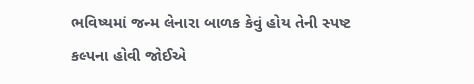ભવિષ્યમાં જન્મ લેનારા બાળક કેવું હોય તેની સ્પષ્ટ કલ્પના હોવી જોઈએ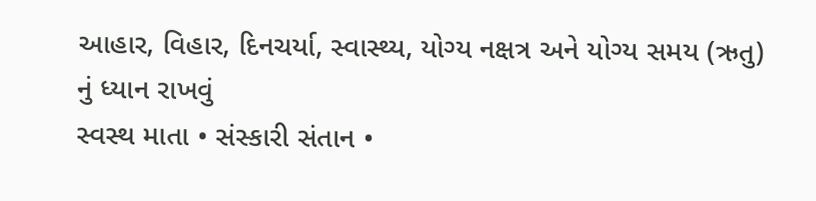આહાર, વિહાર, દિનચર્યા, સ્વાસ્થ્ય, યોગ્ય નક્ષત્ર અને યોગ્ય સમય (ઋતુ) નું ધ્યાન રાખવું
સ્વસ્થ માતા • સંસ્કારી સંતાન •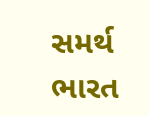સમર્થ ભારત